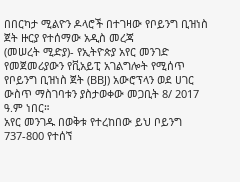በበርካታ ሚልዮን ዶላሮች በተገዛው የቦይንግ ቢዝነስ ጀት ዙርያ የተሰማው አዲስ መረጃ
(መሠረት ሚድያ)- የኢትዮጵያ አየር መንገድ የመጀመሪያውን የቪአይፒ አገልግሎት የሚሰጥ የቦይንግ ቢዝነስ ጀት (BBJ) አውሮፕላን ወደ ሀገር ውስጥ ማስገባቱን ያስታወቀው መጋቢት 8/ 2017 ዓ.ም ነበር።
አየር መንገዱ በወቅቱ የተረከበው ይህ ቦይንግ 737-800 የተሰኘ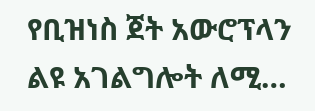የቢዝነስ ጀት አውሮፕላን ልዩ አገልግሎት ለሚ…